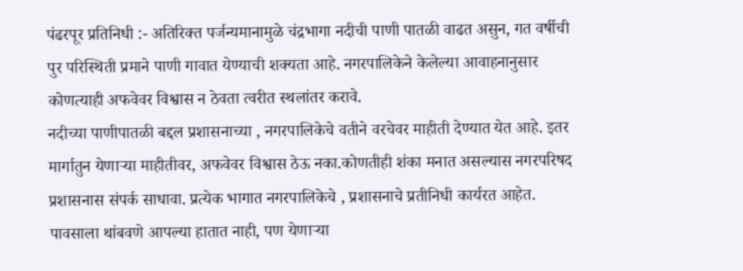पंढरपूर प्रतिनिधी :- अतिरिक्त पर्जन्यमानामुळे चंद्रभागा नदीची पाणी पातळी वाढत असुन, गत वर्षीची पुर परिस्थिती प्रमाने पाणी गावात येण्याची शक्यता आहे. नगरपालिकेने केलेल्या आवाहनानुसार कोणत्याही अफवेवर विश्वास न ठेवता त्वरीत स्थलांतर करावे.
नदीच्या पाणीपातळी बद्दल प्रशासनाच्या , नगरपालिकेचे वतीने वरचेवर माहीती देण्यात येत आहे. इतर मार्गातुन येणाऱ्या माहीतीवर, अफवेवर विश्वास ठेऊ नका.कोणतीही शंका मनात असल्यास नगरपरिषद प्रशासनास संपर्क साधावा. प्रत्येक भागात नगरपालिकेचे , प्रशासनाचे प्रतीनिधी कार्यरत आहेत.
पावसाला थांबवणे आपल्या हातात नाही, पण येणाऱ्या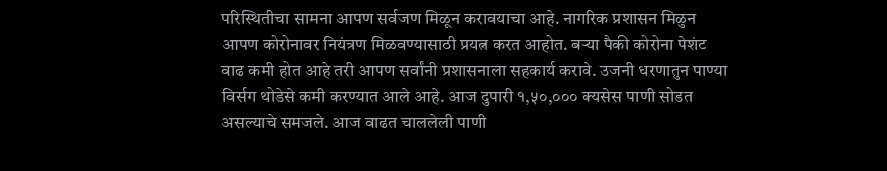परिस्थितीचा सामना आपण सर्वजण मिळून करावयाचा आहे. नागरिक प्रशासन मिळुन आपण कोरोनावर नियंत्रण मिळवण्यासाठी प्रयत्न करत आहोत. बऱ्या पैकी कोरोना पेशंट वाढ कमी होत आहे तरी आपण सर्वांनी प्रशासनाला सहकार्य करावे. उजनी धरणातुन पाण्या विर्सग थोडेसे कमी करण्यात आले आहे. आज दुपारी १,५०,००० क्यसेस पाणी सोडत असल्याचे समजले. आज वाढत चाललेली पाणी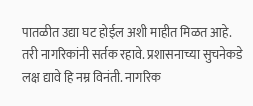पातळीत उद्या घट होईल अशी माहीत मिळत आहे. तरी नागरिकांनी सर्तक रहावे. प्रशासनाच्या सुचनेकडे लक्ष द्यावे हि नम्र विनंती. नागरिक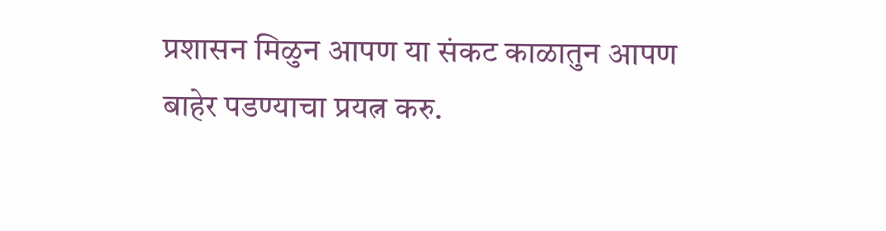प्रशासन मिळुन आपण या संकट काळातुन आपण बाहेर पडण्याचा प्रयत्न करु.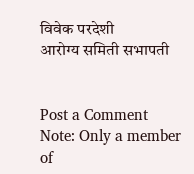विवेक परदेशी
आरोग्य समिती सभापती


Post a Comment
Note: Only a member of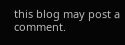this blog may post a comment.